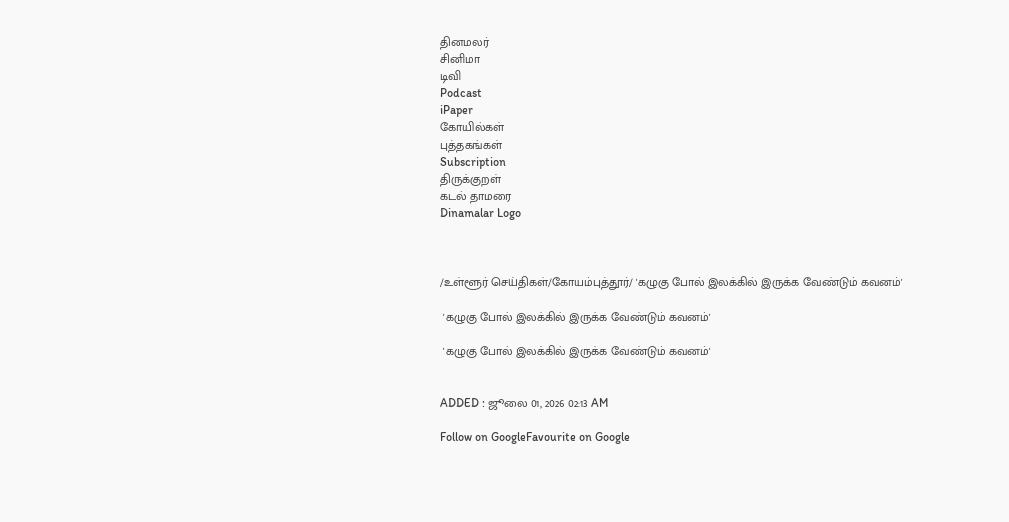தினமலர்
சினிமா
டிவி
Podcast
iPaper
கோயில்கள்
புத்தகங்கள்
Subscription
திருக்குறள்
கடல் தாமரை
Dinamalar Logo



/உள்ளூர் செய்திகள்/கோயம்புத்தூர்/ 'கழுகு போல் இலக்கில் இருக்க வேண்டும் கவனம்'

 'கழுகு போல் இலக்கில் இருக்க வேண்டும் கவனம்'

 'கழுகு போல் இலக்கில் இருக்க வேண்டும் கவனம்'


ADDED : ஜூலை 01, 2026 02:13 AM

Follow on GoogleFavourite on Google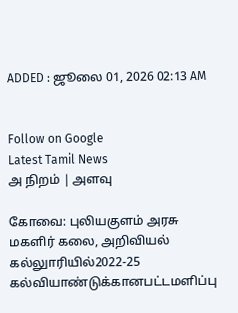ADDED : ஜூலை 01, 2026 02:13 AM


Follow on Google
Latest Tamil News
அ நிறம் | அளவு

கோவை: புலியகுளம் அரசு மகளிர் கலை, அறிவியல் கல்லுாரியில்2022-25 கல்வியாண்டுக்கானபட்டமளிப்பு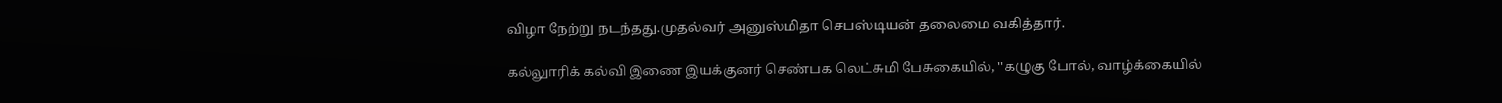விழா நேற்று நடந்தது.முதல்வர் அனுஸ்மிதா செபஸ்டியன் தலைமை வகித்தார்.

கல்லுாரிக் கல்வி இணை இயக்குனர் செண்பக லெட்சுமி பேசுகையில், ''கழுகு போல், வாழ்க்கையில்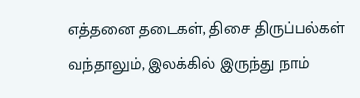எத்தனை தடைகள், திசை திருப்பல்கள் வந்தாலும், இலக்கில் இருந்து நாம்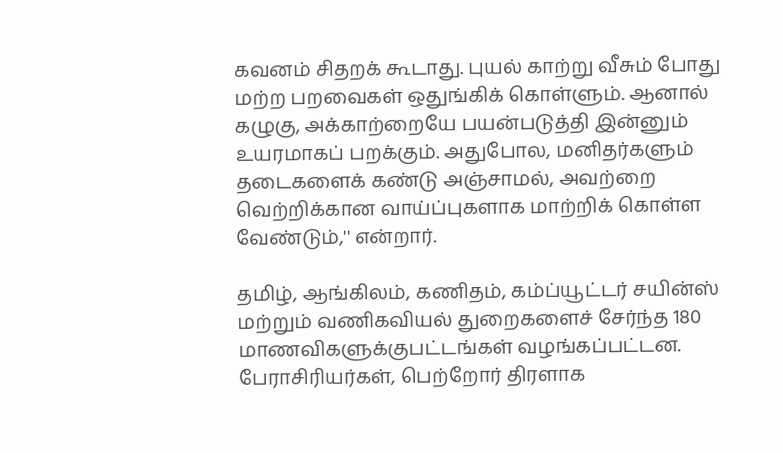கவனம் சிதறக் கூடாது. புயல் காற்று வீசும் போது மற்ற பறவைகள் ஒதுங்கிக் கொள்ளும். ஆனால் கழுகு, அக்காற்றையே பயன்படுத்தி இன்னும் உயரமாகப் பறக்கும். அதுபோல, மனிதர்களும் தடைகளைக் கண்டு அஞ்சாமல், அவற்றை வெற்றிக்கான வாய்ப்புகளாக மாற்றிக் கொள்ள வேண்டும்,'' என்றார்.

தமிழ், ஆங்கிலம், கணிதம், கம்ப்யூட்டர் சயின்ஸ் மற்றும் வணிகவியல் துறைகளைச் சேர்ந்த 180 மாணவிகளுக்குபட்டங்கள் வழங்கப்பட்டன. பேராசிரியர்கள், பெற்றோர் திரளாக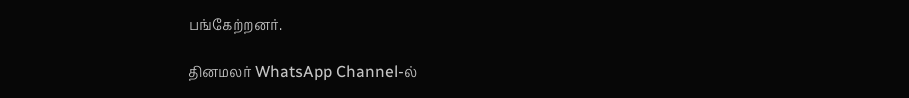பங்கேற்றனர்.

தினமலர் WhatsApp Channel-ல்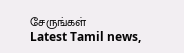சேருங்கள்
Latest Tamil news,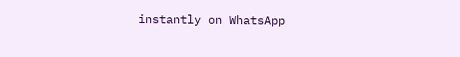instantly on WhatsApp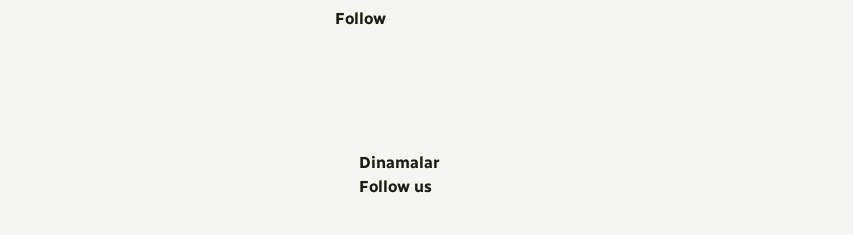Follow





      Dinamalar
      Follow us